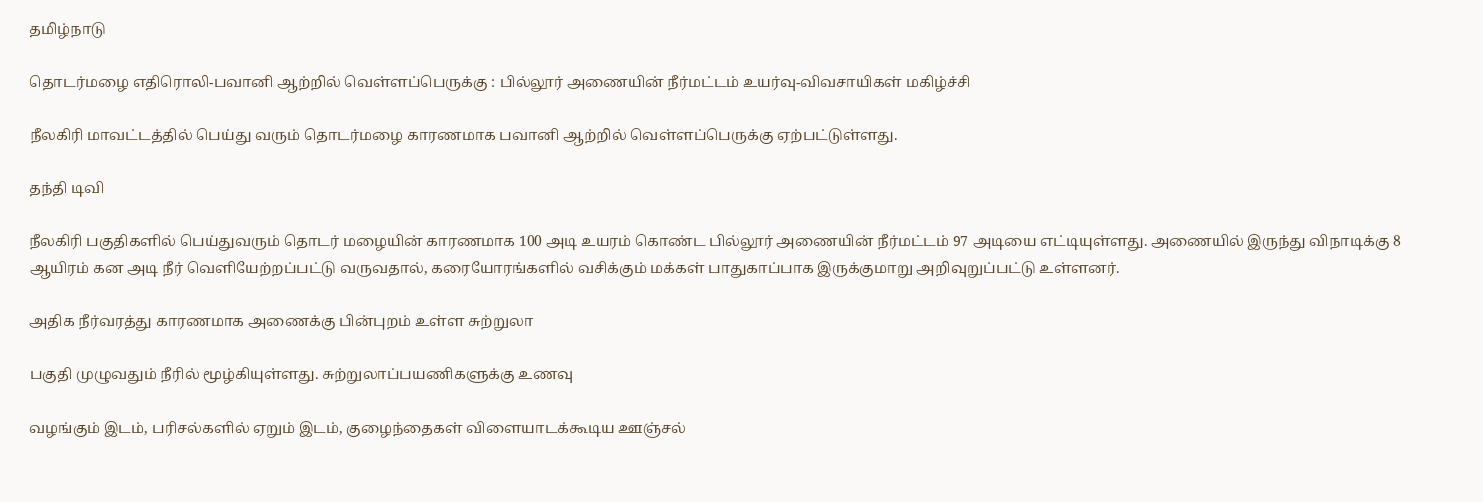தமிழ்நாடு

தொடர்மழை எதிரொலி-பவானி ஆற்றில் வெள்ளப்பெருக்கு : பில்லூர் அணையின் நீர்மட்டம் உயர்வு-விவசாயிகள் மகிழ்ச்சி

நீலகிரி மாவட்டத்தில் பெய்து வரும் தொடர்மழை காரணமாக பவானி ஆற்றில் வெள்ளப்பெருக்கு ஏற்பட்டுள்ளது.

தந்தி டிவி

நீலகிரி பகுதிகளில் பெய்துவரும் தொடர் மழையின் காரணமாக 100 அடி உயரம் கொண்ட பில்லூர் அணையின் நீர்மட்டம் 97 அடியை எட்டியுள்ளது. அணையில் இருந்து விநாடிக்கு 8 ஆயிரம் கன அடி நீர் வெளியேற்றப்பட்டு வருவதால், கரையோரங்களில் வசிக்கும் மக்கள் பாதுகாப்பாக இருக்குமாறு அறிவுறுப்பட்டு உள்ளனர்.

அதிக நீர்வரத்து காரணமாக அணைக்கு பின்புறம் உள்ள சுற்றுலா

பகுதி முழுவதும் நீரில் மூழ்கியுள்ளது. சுற்றுலாப்பயணிகளுக்கு உணவு

வழங்கும் இடம், பரிசல்களில் ஏறும் இடம், குழைந்தைகள் விளையாடக்கூடிய ஊஞ்சல்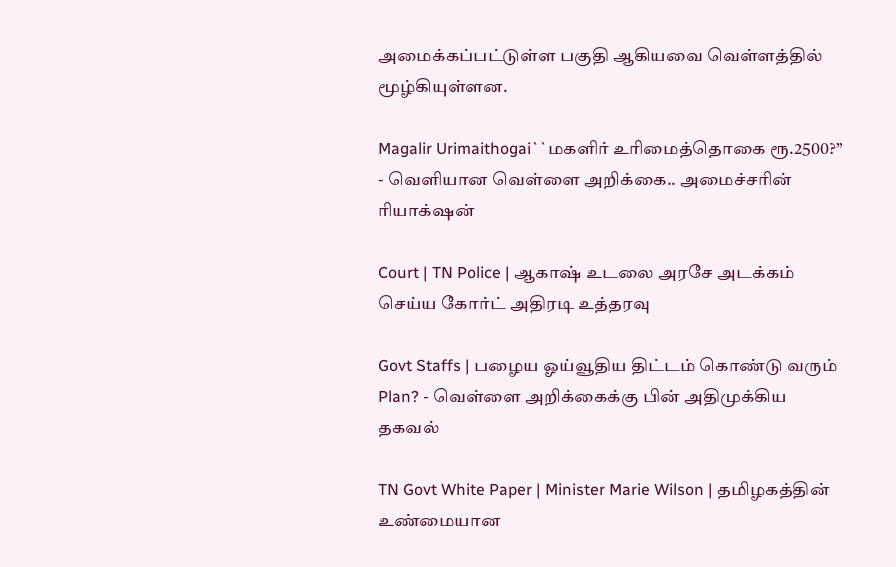அமைக்கப்பட்டுள்ள பகுதி ஆகியவை வெள்ளத்தில் மூழ்கியுள்ளன.

Magalir Urimaithogai``மகளிர் உரிமைத்தொகை ரூ.2500?’’ - வெளியான வெள்ளை அறிக்கை.. அமைச்சரின் ரியாக்‌ஷன்

Court | TN Police | ஆகாஷ் உடலை அரசே அடக்கம் செய்ய கோர்ட் அதிரடி உத்தரவு

Govt Staffs | பழைய ஓய்வூதிய திட்டம் கொண்டு வரும் Plan? - வெள்ளை அறிக்கைக்கு பின் அதிமுக்கிய தகவல்

TN Govt White Paper | Minister Marie Wilson | தமிழகத்தின் உண்மையான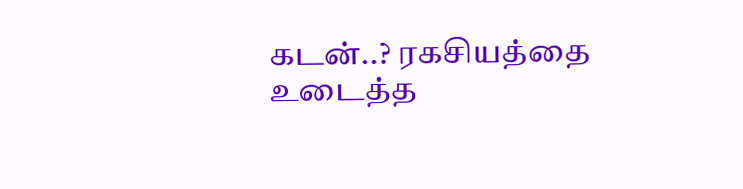கடன்..? ரகசியத்தை உடைத்த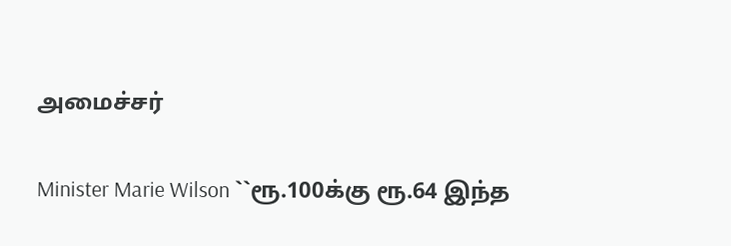அமைச்சர்

Minister Marie Wilson ``ரூ.100க்கு ரூ.64 இந்த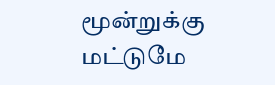மூன்றுக்கு மட்டுமே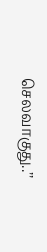செலவாகுது..’’